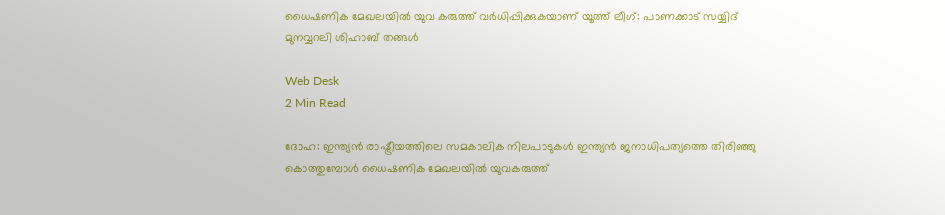ധൈഷണിക മേഖലയില്‍ യുവ കരുത്ത് വര്‍ധിപ്പിക്കുകയാണ് യൂത്ത് ലീഗ്: പാണക്കാട് സയ്യിദ് മുനവ്വറലി ശിഹാബ് തങ്ങള്‍

Web Desk
2 Min Read

ദോഹ: ഇന്ത്യന്‍ രാഷ്ട്രീയത്തിലെ സമകാലിക നിലപാടുകള്‍ ഇന്ത്യന്‍ ജനാധിപത്യത്തെ തിരിഞ്ഞു കൊത്തുമ്പോള്‍ ധൈഷണിക മേഖലയില്‍ യുവകരുത്ത്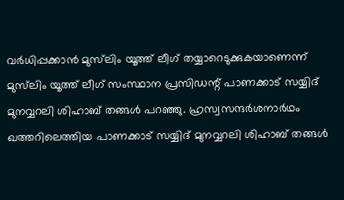വര്‍ധിപ്പക്കാന്‍ മുസ്‌ലിം യൂത്ത് ലീഗ് തയ്യാറെടുക്കുകയാണെന്ന് മുസ്‌ലിം യൂത്ത് ലീഗ് സംസ്ഥാന പ്രസിഡന്റ് പാണക്കാട് സയ്യിദ് മുനവ്വറലി ശിഹാബ് തങ്ങള്‍ പറഞ്ഞു. ഹ്രസ്വസന്ദര്‍ശനാര്‍ഥം ഖത്തറിലെത്തിയ പാണക്കാട് സയ്യിദ് മുനവ്വറലി ശിഹാബ് തങ്ങള്‍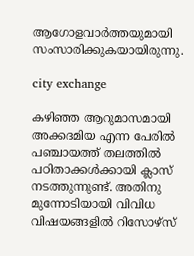ആഗോളവാര്‍ത്തയുമായി സംസാരിക്കുകയായിരുന്നു.

city exchange

കഴിഞ്ഞ ആറുമാസമായി അക്കദമിയ എന്ന പേരില്‍ പഞ്ചായത്ത് തലത്തില്‍ പഠിതാക്കള്‍ക്കായി ക്ലാസ് നടത്തുന്നുണ്ട്. അതിനു മുന്നോടിയായി വിവിധ വിഷയങ്ങളില്‍ റിസോഴ്‌സ്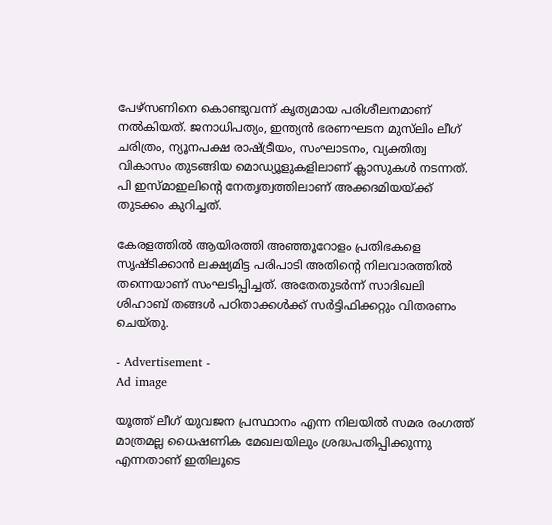പേഴ്‌സണിനെ കൊണ്ടുവന്ന് കൃത്യമായ പരിശീലനമാണ് നല്‍കിയത്. ജനാധിപത്യം, ഇന്ത്യന്‍ ഭരണഘടന മുസ്‌ലിം ലീഗ് ചരിത്രം, ന്യൂനപക്ഷ രാഷ്ട്രീയം, സംഘാടനം, വ്യക്തിത്വ വികാസം തുടങ്ങിയ മൊഡ്യൂളുകളിലാണ് ക്ലാസുകള്‍ നടന്നത്. പി ഇസ്മാഇലിന്റെ നേതൃത്വത്തിലാണ് അക്കദമിയയ്ക്ക് തുടക്കം കുറിച്ചത്.

കേരളത്തില്‍ ആയിരത്തി അഞ്ഞൂറോളം പ്രതിഭകളെ സൃഷ്ടിക്കാന്‍ ലക്ഷ്യമിട്ട പരിപാടി അതിന്റെ നിലവാരത്തില്‍ തന്നെയാണ് സംഘടിപ്പിച്ചത്. അതേതുടര്‍ന്ന് സാദിഖലി ശിഹാബ് തങ്ങള്‍ പഠിതാക്കള്‍ക്ക് സര്‍ട്ടിഫിക്കറ്റും വിതരണം ചെയ്തു.

- Advertisement -
Ad image

യൂത്ത് ലീഗ് യുവജന പ്രസ്ഥാനം എന്ന നിലയില്‍ സമര രംഗത്ത് മാത്രമല്ല ധൈഷണിക മേഖലയിലും ശ്രദ്ധപതിപ്പിക്കുന്നു എന്നതാണ് ഇതിലൂടെ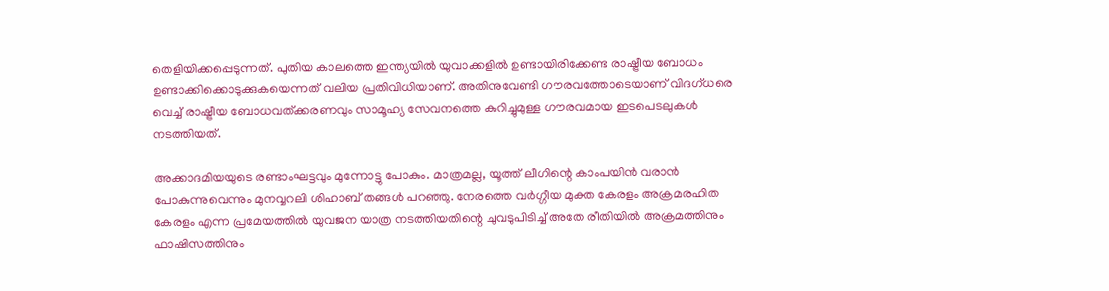തെളിയിക്കപ്പെടുന്നത്. പുതിയ കാലത്തെ ഇന്ത്യയില്‍ യുവാക്കളില്‍ ഉണ്ടായിരിക്കേണ്ട രാഷ്ട്രീയ ബോധം ഉണ്ടാക്കിക്കൊടുക്കുകയെന്നത് വലിയ പ്രതിവിധിയാണ്. അതിനുവേണ്ടി ഗൗരവത്തോടെയാണ് വിദഗ്ധരെ വെച്ച് രാഷ്ട്രീയ ബോധവത്ക്കരണവും സാമൂഹ്യ സേവനത്തെ കുറിച്ചുമുള്ള ഗൗരവമായ ഇടപെടലുകള്‍ നടത്തിയത്.

അക്കാദമിയയുടെ രണ്ടാംഘട്ടവും മുന്നോട്ടു പോകും. മാത്രമല്ല, യൂത്ത് ലീഗിന്റെ കാംപയിന്‍ വരാന്‍ പോകുന്നുവെന്നും മുനവ്വറലി ശിഹാബ് തങ്ങള്‍ പറഞ്ഞു. നേരത്തെ വര്‍ഗ്ഗീയ മുക്ത കേരളം അക്രമരഹിത കേരളം എന്ന പ്രമേയത്തില്‍ യുവജന യാത്ര നടത്തിയതിന്റെ ചുവടുപിടിച്ച് അതേ രീതിയില്‍ അക്രമത്തിനും ഫാഷിസത്തിനും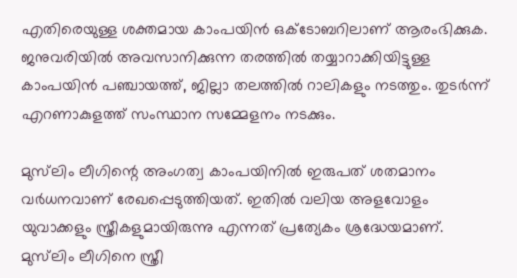എതിരെയുള്ള ശക്തമായ കാംപയിന്‍ ഒക്ടോബറിലാണ് ആരംഭിക്കുക. ജനുവരിയില്‍ അവസാനിക്കുന്ന തരത്തില്‍ തയ്യാറാക്കിയിട്ടുള്ള കാംപയിന്‍ പഞ്ചായത്ത്, ജില്ലാ തലത്തില്‍ റാലികളും നടത്തും. തുടര്‍ന്ന് എറണാകുളത്ത് സംസ്ഥാന സമ്മേളനം നടക്കും.

മുസ്‌ലിം ലീഗിന്റെ അംഗത്വ കാംപയിനില്‍ ഇരുപത് ശതമാനം വര്‍ധനവാണ് രേഖപ്പെടുത്തിയത്. ഇതില്‍ വലിയ അളവോളം യുവാക്കളും സ്ത്രീകളുമായിരുന്നു എന്നത് പ്രത്യേകം ശ്രദ്ധേയമാണ്. മുസ്‌ലിം ലീഗിനെ സ്ത്രീ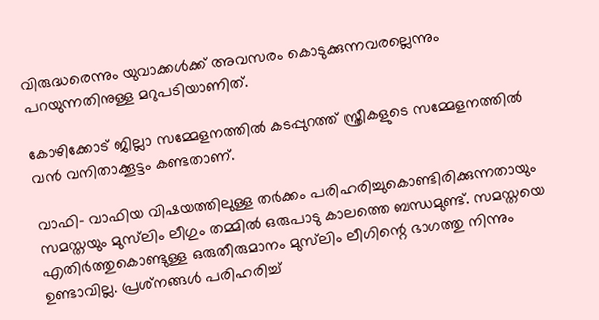വിരുദ്ധരെന്നും യുവാക്കള്‍ക്ക് അവസരം കൊടുക്കുന്നവരല്ലെന്നും പറയുന്നതിനുള്ള മറുപടിയാണിത്.

കോഴിക്കോട് ജില്ലാ സമ്മേളനത്തില്‍ കടപ്പുറത്ത് സ്ത്രീകളുടെ സമ്മേളനത്തില്‍ വന്‍ വനിതാക്കൂട്ടം കണ്ടതാണ്.

വാഫി- വാഫിയ വിഷയത്തിലുള്ള തര്‍ക്കം പരിഹരിച്ചുകൊണ്ടിരിക്കുന്നതായും സമസ്തയും മുസ്‌ലിം ലീഗും തമ്മില്‍ ഒരുപാടു കാലത്തെ ബന്ധമുണ്ട്. സമസ്തയെ എതിര്‍ത്തുകൊണ്ടുള്ള ഒരുതീരുമാനം മുസ്‌ലിം ലീഗിന്റെ ഭാഗത്തു നിന്നും ഉണ്ടാവില്ല. പ്രശ്‌നങ്ങള്‍ പരിഹരിച്ച്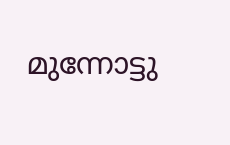മുന്നോട്ടു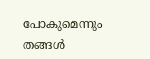പോകുമെന്നും തങ്ങള്‍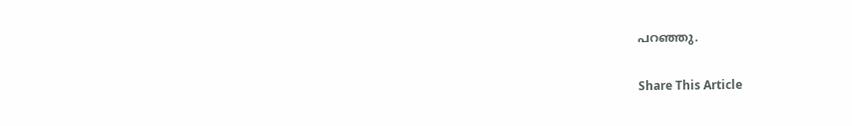പറഞ്ഞു.

Share This Article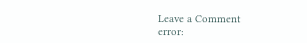Leave a Comment
error: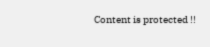Content is protected !!